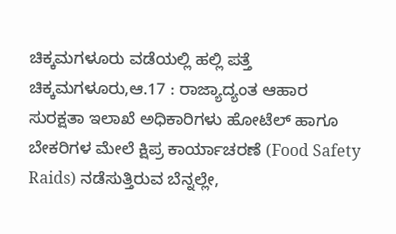ಚಿಕ್ಕಮಗಳೂರು ವಡೆಯಲ್ಲಿ ಹಲ್ಲಿ ಪತ್ತೆ
ಚಿಕ್ಕಮಗಳೂರು,ಆ.17 : ರಾಜ್ಯಾದ್ಯಂತ ಆಹಾರ ಸುರಕ್ಷತಾ ಇಲಾಖೆ ಅಧಿಕಾರಿಗಳು ಹೋಟೆಲ್ ಹಾಗೂ ಬೇಕರಿಗಳ ಮೇಲೆ ಕ್ಷಿಪ್ರ ಕಾರ್ಯಾಚರಣೆ (Food Safety Raids) ನಡೆಸುತ್ತಿರುವ ಬೆನ್ನಲ್ಲೇ,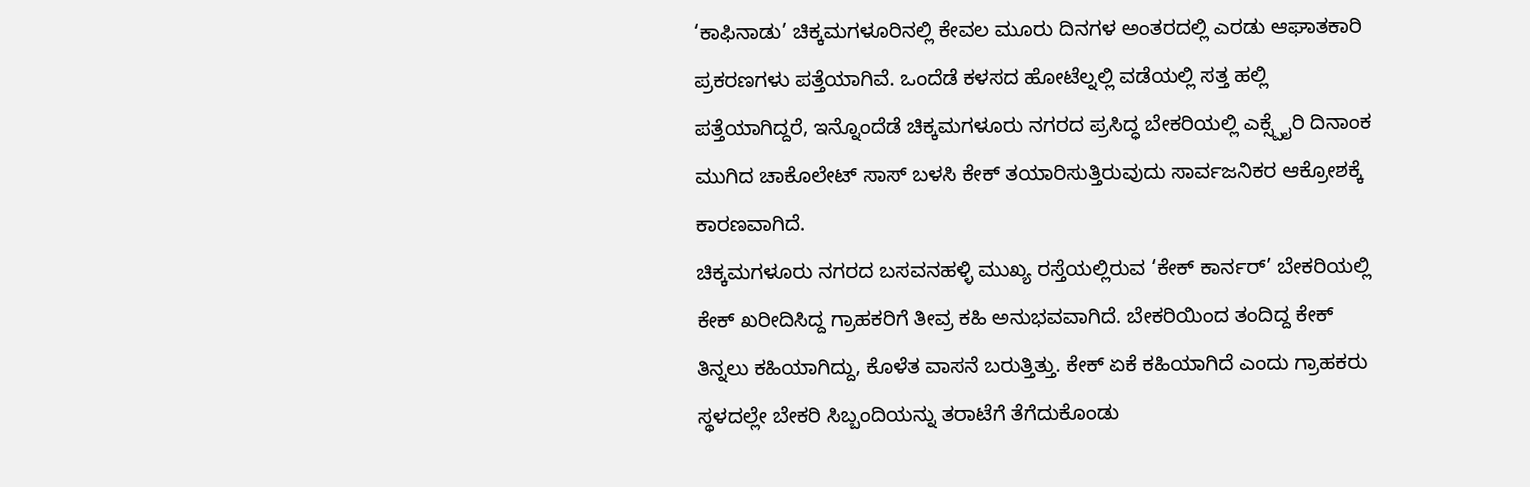‘ಕಾಫಿನಾಡು’ ಚಿಕ್ಕಮಗಳೂರಿನಲ್ಲಿ ಕೇವಲ ಮೂರು ದಿನಗಳ ಅಂತರದಲ್ಲಿ ಎರಡು ಆಘಾತಕಾರಿ ಪ್ರಕರಣಗಳು ಪತ್ತೆಯಾಗಿವೆ. ಒಂದೆಡೆ ಕಳಸದ ಹೋಟೆಲ್ನಲ್ಲಿ ವಡೆಯಲ್ಲಿ ಸತ್ತ ಹಲ್ಲಿ ಪತ್ತೆಯಾಗಿದ್ದರೆ, ಇನ್ನೊಂದೆಡೆ ಚಿಕ್ಕಮಗಳೂರು ನಗರದ ಪ್ರಸಿದ್ಧ ಬೇಕರಿಯಲ್ಲಿ ಎಕ್ಸ್ಪೈರಿ ದಿನಾಂಕ ಮುಗಿದ ಚಾಕೊಲೇಟ್ ಸಾಸ್ ಬಳಸಿ ಕೇಕ್ ತಯಾರಿಸುತ್ತಿರುವುದು ಸಾರ್ವಜನಿಕರ ಆಕ್ರೋಶಕ್ಕೆ ಕಾರಣವಾಗಿದೆ.
ಚಿಕ್ಕಮಗಳೂರು ನಗರದ ಬಸವನಹಳ್ಳಿ ಮುಖ್ಯ ರಸ್ತೆಯಲ್ಲಿರುವ ‘ಕೇಕ್ ಕಾರ್ನರ್’ ಬೇಕರಿಯಲ್ಲಿ ಕೇಕ್ ಖರೀದಿಸಿದ್ದ ಗ್ರಾಹಕರಿಗೆ ತೀವ್ರ ಕಹಿ ಅನುಭವವಾಗಿದೆ. ಬೇಕರಿಯಿಂದ ತಂದಿದ್ದ ಕೇಕ್ ತಿನ್ನಲು ಕಹಿಯಾಗಿದ್ದು, ಕೊಳೆತ ವಾಸನೆ ಬರುತ್ತಿತ್ತು. ಕೇಕ್ ಏಕೆ ಕಹಿಯಾಗಿದೆ ಎಂದು ಗ್ರಾಹಕರು ಸ್ಥಳದಲ್ಲೇ ಬೇಕರಿ ಸಿಬ್ಬಂದಿಯನ್ನು ತರಾಟೆಗೆ ತೆಗೆದುಕೊಂಡು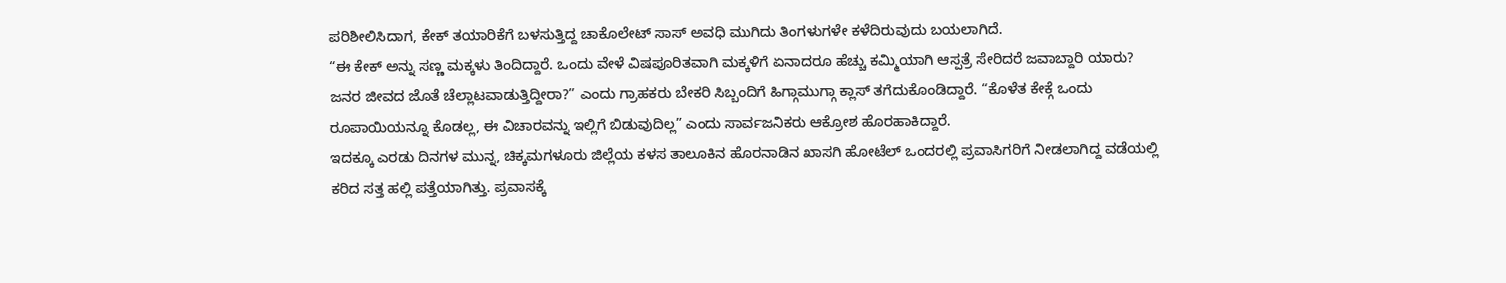ಪರಿಶೀಲಿಸಿದಾಗ, ಕೇಕ್ ತಯಾರಿಕೆಗೆ ಬಳಸುತ್ತಿದ್ದ ಚಾಕೊಲೇಟ್ ಸಾಸ್ ಅವಧಿ ಮುಗಿದು ತಿಂಗಳುಗಳೇ ಕಳೆದಿರುವುದು ಬಯಲಾಗಿದೆ.
“ಈ ಕೇಕ್ ಅನ್ನು ಸಣ್ಣ ಮಕ್ಕಳು ತಿಂದಿದ್ದಾರೆ. ಒಂದು ವೇಳೆ ವಿಷಪೂರಿತವಾಗಿ ಮಕ್ಕಳಿಗೆ ಏನಾದರೂ ಹೆಚ್ಚು ಕಮ್ಮಿಯಾಗಿ ಆಸ್ಪತ್ರೆ ಸೇರಿದರೆ ಜವಾಬ್ದಾರಿ ಯಾರು? ಜನರ ಜೀವದ ಜೊತೆ ಚೆಲ್ಲಾಟವಾಡುತ್ತಿದ್ದೀರಾ?” ಎಂದು ಗ್ರಾಹಕರು ಬೇಕರಿ ಸಿಬ್ಬಂದಿಗೆ ಹಿಗ್ಗಾಮುಗ್ಗಾ ಕ್ಲಾಸ್ ತಗೆದುಕೊಂಡಿದ್ದಾರೆ. “ಕೊಳೆತ ಕೇಕ್ಗೆ ಒಂದು ರೂಪಾಯಿಯನ್ನೂ ಕೊಡಲ್ಲ, ಈ ವಿಚಾರವನ್ನು ಇಲ್ಲಿಗೆ ಬಿಡುವುದಿಲ್ಲ” ಎಂದು ಸಾರ್ವಜನಿಕರು ಆಕ್ರೋಶ ಹೊರಹಾಕಿದ್ದಾರೆ.
ಇದಕ್ಕೂ ಎರಡು ದಿನಗಳ ಮುನ್ನ, ಚಿಕ್ಕಮಗಳೂರು ಜಿಲ್ಲೆಯ ಕಳಸ ತಾಲೂಕಿನ ಹೊರನಾಡಿನ ಖಾಸಗಿ ಹೋಟೆಲ್ ಒಂದರಲ್ಲಿ ಪ್ರವಾಸಿಗರಿಗೆ ನೀಡಲಾಗಿದ್ದ ವಡೆಯಲ್ಲಿ ಕರಿದ ಸತ್ತ ಹಲ್ಲಿ ಪತ್ತೆಯಾಗಿತ್ತು. ಪ್ರವಾಸಕ್ಕೆ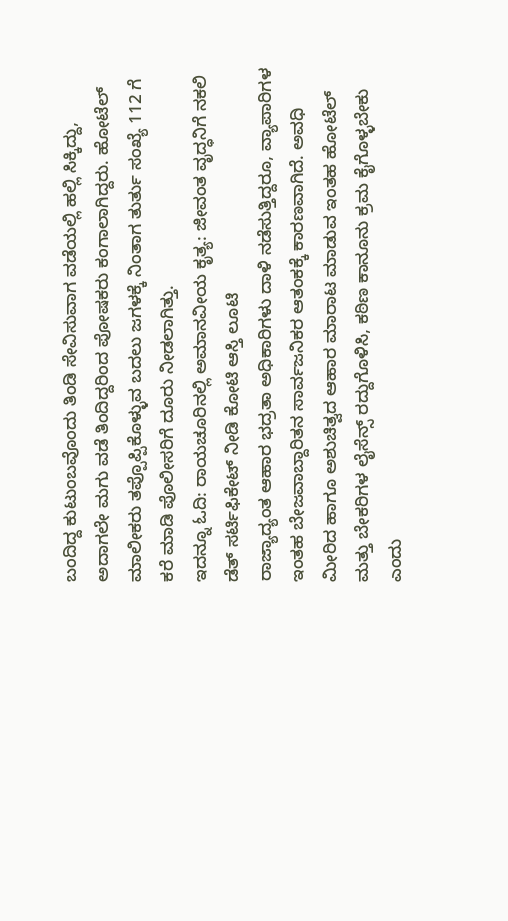ಬಂದಿದ್ದ ಕುಟುಂಬವೊಂದು ತಿಂಡಿ ಸೇವಿಸುವಾಗ ವಡೆಯಲ್ಲಿ ಹಲ್ಲಿ ಸಿಕ್ಕಿದ್ದು, ಅದಾಗಲೇ ಮಗು ವಡೆ ತಿಂದಿದ್ದರಿಂದ ಪೋಷಕರು ಕಂಗಾಲಾಗಿದ್ದರು. ಹೋಟೆಲ್ ಮಾಲೀಕರು ತಪ್ಪೊಪ್ಪಿಕೊಳ್ಳುವ ಬದಲು ಜಗಳಕ್ಕೆ ನಿಂತಾಗ ತುರ್ತು ಸಂಖ್ಯೆ 112 ಗೆ ಕರೆ ಮಾಡಿ ಪೊಲೀಸರಿಗೆ ದೂರು ನೀಡಲಾಗಿತ್ತು.
ಇದನ್ನೂ ಓದಿ: ರಾಯಚೂರಿನಲ್ಲಿ ಅಮಾನವೀಯ ಕೃತ್ಯ: ಜೀವಂತ ವೃದ್ಧನಿಗೆ ನಕಲಿ ಡೆತ್ ಸರ್ಟಿಫಿಕೇಟ್ ನೀಡಿ ಕೋಟಿ ಆಸ್ತಿ ಲೂಟಿ
ರಾಜ್ಯಾದ್ಯಂತ ಆಹಾರ ಭದ್ರತಾ ಅಧಿಕಾರಿಗಳು ದಾಳಿ ನಡೆಸುತ್ತಿದ್ದರೂ, ವ್ಯಾಪಾರಿಗಳ ಇಂತಹ ಬೇಜವಾಬ್ದಾರಿತನ ಸಾರ್ವಜನಿಕರ ಆತಂಕಕ್ಕೆ ಕಾರಣವಾಗಿದೆ. ಅವಧಿ ಮೀರಿದ ಹಾಗೂ ಅಶುಚಿತ್ವದ ಆಹಾರ ಮಾರಾಟ ಮಾಡುವ ಇಂತಹ ಹೋಟೆಲ್ ಮತ್ತು ಬೇಕರಿಗಳ ಲೈಸೆನ್ಸ್ ರದ್ದುಗೊಳಿಸಿ, ಕಠಿಣ ಕಾನೂನು ಕ್ರಮ ಕೈಗೊಳ್ಳಬೇಕು ಎಂದು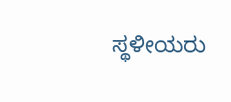ಸ್ಥಳೀಯರು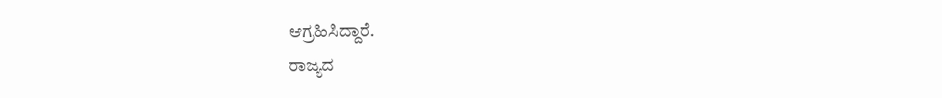ಆಗ್ರಹಿಸಿದ್ದಾರೆ.
ರಾಜ್ಯದ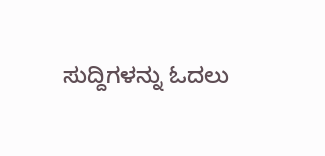ಸುದ್ದಿಗಳನ್ನು ಓದಲು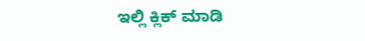ಇಲ್ಲಿ ಕ್ಲಿಕ್ ಮಾಡಿ